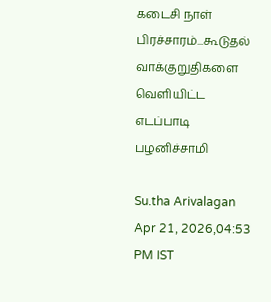கடைசி நாள் பிரச்சாரம்...கூடுதல் வாக்குறுதிகளை வெளியிட்ட எடப்பாடி பழனிச்சாமி

Su.tha Arivalagan
Apr 21, 2026,04:53 PM IST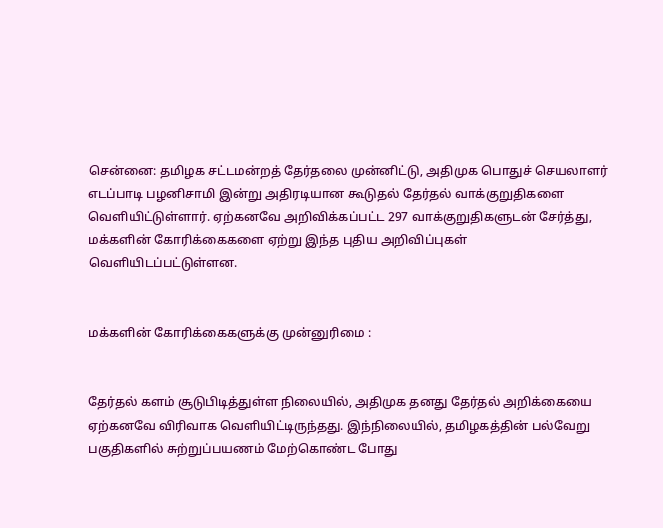சென்னை: தமிழக சட்டமன்றத் தேர்தலை முன்னிட்டு, அதிமுக பொதுச் செயலாளர் எடப்பாடி பழனிசாமி இன்று அதிரடியான கூடுதல் தேர்தல் வாக்குறுதிகளை வெளியிட்டுள்ளார். ஏற்கனவே அறிவிக்கப்பட்ட 297 வாக்குறுதிகளுடன் சேர்த்து, மக்களின் கோரிக்கைகளை ஏற்று இந்த புதிய அறிவிப்புகள் வெளியிடப்பட்டுள்ளன.


மக்களின் கோரிக்கைகளுக்கு முன்னுரிமை :


தேர்தல் களம் சூடுபிடித்துள்ள நிலையில், அதிமுக தனது தேர்தல் அறிக்கையை ஏற்கனவே விரிவாக வெளியிட்டிருந்தது. இந்நிலையில், தமிழகத்தின் பல்வேறு பகுதிகளில் சுற்றுப்பயணம் மேற்கொண்ட போது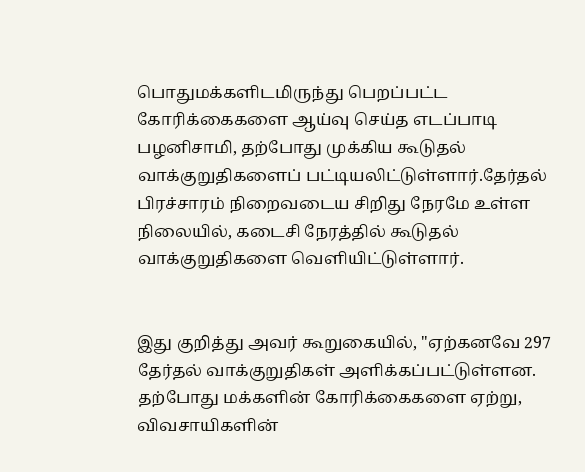பொதுமக்களிடமிருந்து பெறப்பட்ட கோரிக்கைகளை ஆய்வு செய்த எடப்பாடி பழனிசாமி, தற்போது முக்கிய கூடுதல் வாக்குறுதிகளைப் பட்டியலிட்டுள்ளார்.தேர்தல் பிரச்சாரம் நிறைவடைய சிறிது நேரமே உள்ள நிலையில், கடைசி நேரத்தில் கூடுதல்  வாக்குறுதிகளை வெளியிட்டுள்ளார்.


இது குறித்து அவர் கூறுகையில், "ஏற்கனவே 297 தேர்தல் வாக்குறுதிகள் அளிக்கப்பட்டுள்ளன. தற்போது மக்களின் கோரிக்கைகளை ஏற்று, விவசாயிகளின்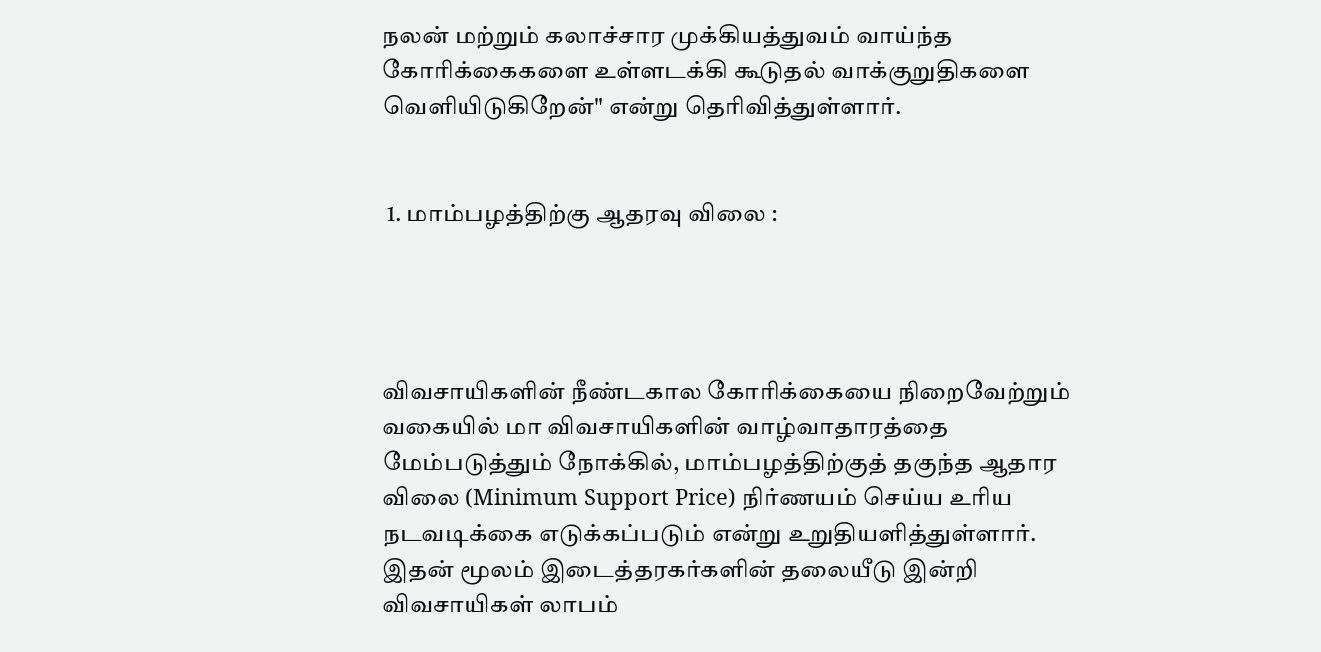நலன் மற்றும் கலாச்சார முக்கியத்துவம் வாய்ந்த கோரிக்கைகளை உள்ளடக்கி கூடுதல் வாக்குறுதிகளை வெளியிடுகிறேன்" என்று தெரிவித்துள்ளார்.


 1. மாம்பழத்திற்கு ஆதரவு விலை :




விவசாயிகளின் நீண்டகால கோரிக்கையை நிறைவேற்றும் வகையில் மா விவசாயிகளின் வாழ்வாதாரத்தை மேம்படுத்தும் நோக்கில், மாம்பழத்திற்குத் தகுந்த ஆதார விலை (Minimum Support Price) நிர்ணயம் செய்ய உரிய நடவடிக்கை எடுக்கப்படும் என்று உறுதியளித்துள்ளார். இதன் மூலம் இடைத்தரகர்களின் தலையீடு இன்றி விவசாயிகள் லாபம்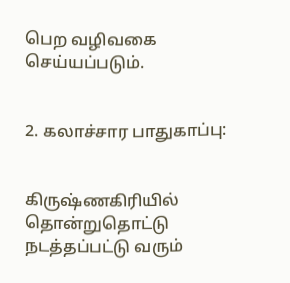பெற வழிவகை செய்யப்படும்.


2. கலாச்சார பாதுகாப்பு:


கிருஷ்ணகிரியில் தொன்றுதொட்டு நடத்தப்பட்டு வரும்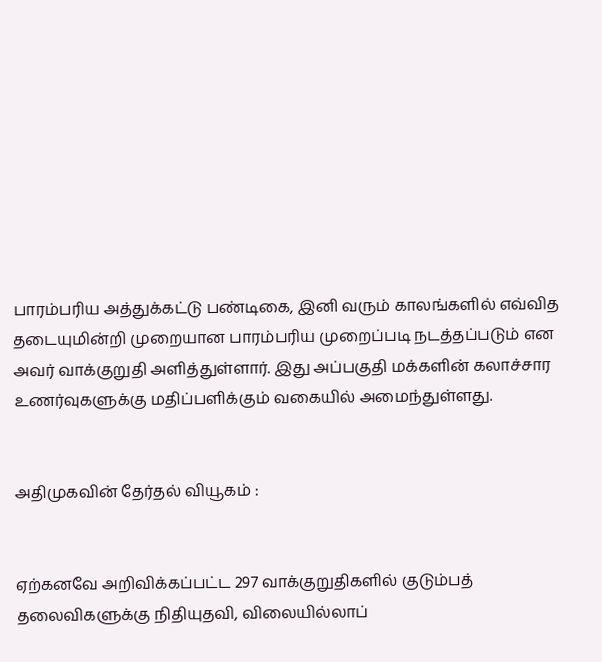பாரம்பரிய அத்துக்கட்டு பண்டிகை, இனி வரும் காலங்களில் எவ்வித தடையுமின்றி முறையான பாரம்பரிய முறைப்படி நடத்தப்படும் என அவர் வாக்குறுதி அளித்துள்ளார். இது அப்பகுதி மக்களின் கலாச்சார உணர்வுகளுக்கு மதிப்பளிக்கும் வகையில் அமைந்துள்ளது.


அதிமுகவின் தேர்தல் வியூகம் :


ஏற்கனவே அறிவிக்கப்பட்ட 297 வாக்குறுதிகளில் குடும்பத் தலைவிகளுக்கு நிதியுதவி, விலையில்லாப்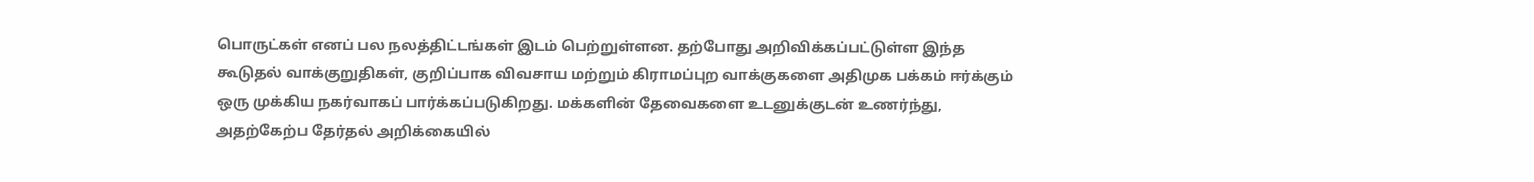பொருட்கள் எனப் பல நலத்திட்டங்கள் இடம் பெற்றுள்ளன. தற்போது அறிவிக்கப்பட்டுள்ள இந்த கூடுதல் வாக்குறுதிகள், குறிப்பாக விவசாய மற்றும் கிராமப்புற வாக்குகளை அதிமுக பக்கம் ஈர்க்கும் ஒரு முக்கிய நகர்வாகப் பார்க்கப்படுகிறது. மக்களின் தேவைகளை உடனுக்குடன் உணர்ந்து, அதற்கேற்ப தேர்தல் அறிக்கையில்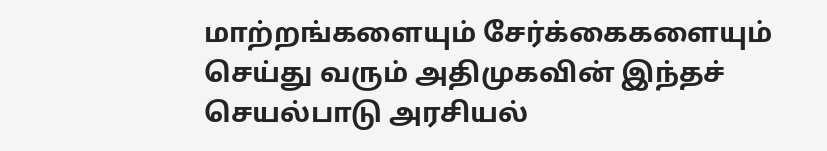மாற்றங்களையும் சேர்க்கைகளையும் செய்து வரும் அதிமுகவின் இந்தச் செயல்பாடு அரசியல்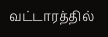வட்டாரத்தில்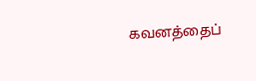கவனத்தைப்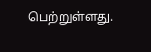பெற்றுள்ளது.